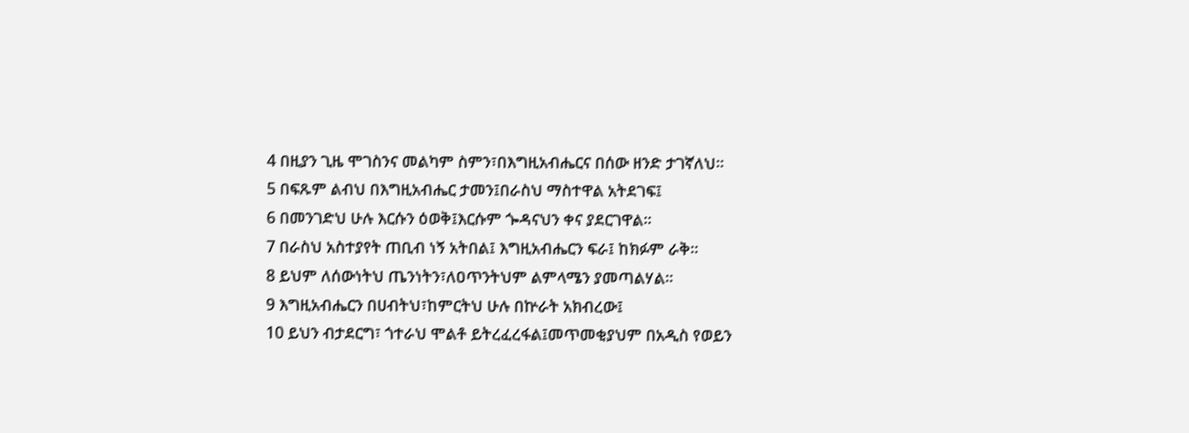4 በዚያን ጊዜ ሞገስንና መልካም ስምን፣በእግዚአብሔርና በሰው ዘንድ ታገኛለህ።
5 በፍጹም ልብህ በእግዚአብሔር ታመን፤በራስህ ማስተዋል አትደገፍ፤
6 በመንገድህ ሁሉ እርሱን ዕወቅ፤እርሱም ጐዳናህን ቀና ያደርገዋል።
7 በራስህ አስተያየት ጠቢብ ነኝ አትበል፤ እግዚአብሔርን ፍራ፤ ከክፉም ራቅ።
8 ይህም ለሰውነትህ ጤንነትን፣ለዐጥንትህም ልምላሜን ያመጣልሃል።
9 እግዚአብሔርን በሀብትህ፣ከምርትህ ሁሉ በኵራት አክብረው፤
10 ይህን ብታደርግ፣ ጎተራህ ሞልቶ ይትረፈረፋል፤መጥመቂያህም በአዲስ የወይን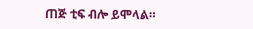ጠጅ ቲፍ ብሎ ይሞላል።